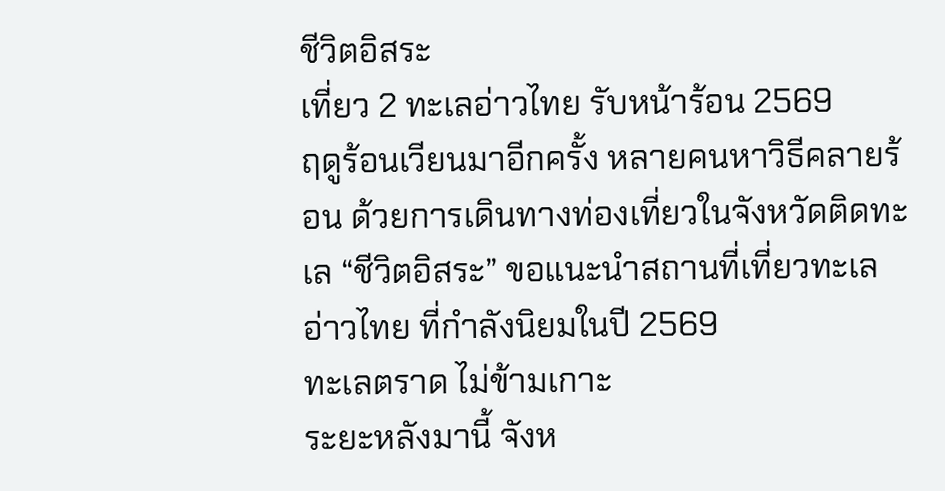ชีวิตอิสระ
เที่ยว 2 ทะเลอ่าวไทย รับหน้าร้อน 2569
ฤดูร้อนเวียนมาอีกครั้ง หลายคนหาวิธีคลายร้อน ด้วยการเดินทางท่องเที่ยวในจังหวัดติดทะเล “ชีวิตอิสระ” ขอแนะนำสถานที่เที่ยวทะเลอ่าวไทย ที่กำลังนิยมในปี 2569
ทะเลตราด ไม่ข้ามเกาะ
ระยะหลังมานี้ จังห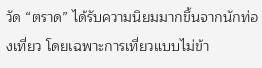วัด “ตราด” ได้รับความนิยมมากขึ้นจากนักท่องเที่ยว โดยเฉพาะการเที่ยวแบบไม่ข้า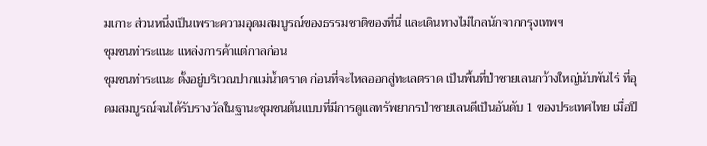มเกาะ ส่วนหนึ่งเป็นเพราะความอุดมสมบูรณ์ของธรรมชาติของที่นี่ และเดินทางไม่ไกลนักจากกรุงเทพฯ
ชุมชนท่าระแนะ แหล่งการค้าแต่กาลก่อน
ชุมชนท่าระแนะ ตั้งอยู่บริเวณปากแม่น้ำตราด ก่อนที่จะไหลออกสู่ทะเลตราด เป็นพื้นที่ป่าชายเลนกว้างใหญ่นับพันไร่ ที่อุดมสมบูรณ์จนได้รับรางวัลในฐานะชุมชนต้นแบบที่มีการดูแลทรัพยากรป่าชายเลนดีเป็นอันดับ 1 ของประเทศไทย เมื่อปี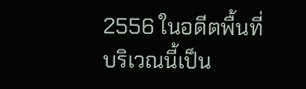2556 ในอดีตพื้นที่บริเวณนี้เป็น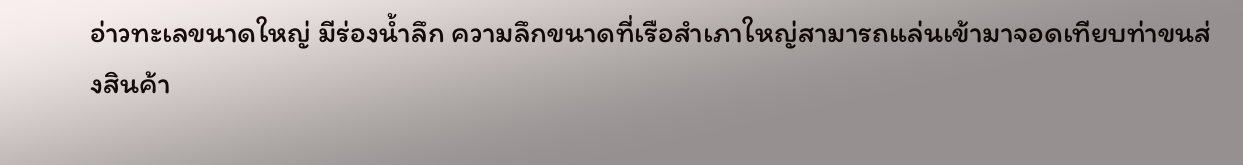อ่าวทะเลขนาดใหญ่ มีร่องน้ำลึก ความลึกขนาดที่เรือสำเภาใหญ่สามารถแล่นเข้ามาจอดเทียบท่าขนส่งสินค้า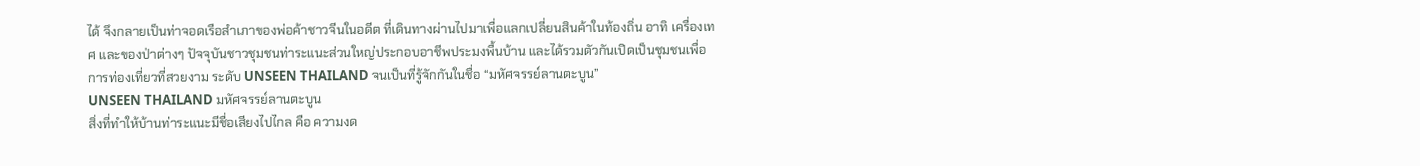ได้ จึงกลายเป็นท่าจอดเรือสำเภาของพ่อค้าชาวจีนในอดีต ที่เดินทางผ่านไปมาเพื่อแลกเปลี่ยนสินค้าในท้องถิ่น อาทิ เครื่องเทศ และของป่าต่างๆ ปัจจุบันชาวชุมชนท่าระแนะส่วนใหญ่ประกอบอาชีพประมงพื้นบ้าน และได้รวมตัวกันเปิดเป็นชุมชนเพื่อการท่องเที่ยวที่สวยงาม ระดับ UNSEEN THAILAND จนเป็นที่รู้จักกันในชื่อ “มหัศจรรย์ลานตะบูน”
UNSEEN THAILAND มหัศจรรย์ลานตะบูน
สิ่งที่ทำให้บ้านท่าระแนะมีชื่อเสียงไปไกล คือ ความงด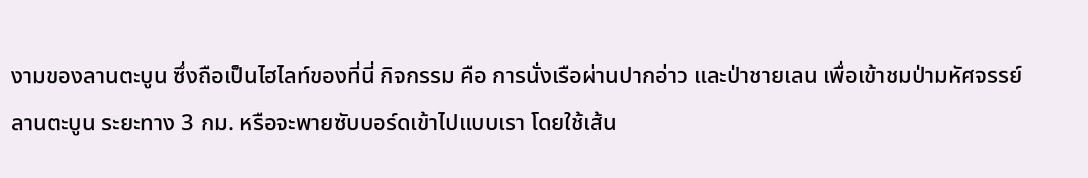งามของลานตะบูน ซึ่งถือเป็นไฮไลท์ของที่นี่ กิจกรรม คือ การนั่งเรือผ่านปากอ่าว และป่าชายเลน เพื่อเข้าชมป่ามหัศจรรย์ลานตะบูน ระยะทาง 3 กม. หรือจะพายซับบอร์ดเข้าไปแบบเรา โดยใช้เส้น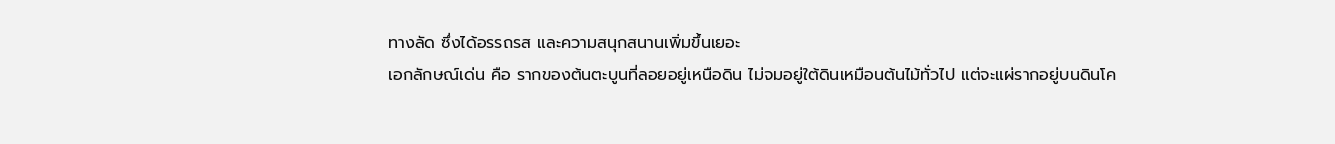ทางลัด ซึ่งได้อรรถรส และความสนุกสนานเพิ่มขึ้นเยอะ
เอกลักษณ์เด่น คือ รากของต้นตะบูนที่ลอยอยู่เหนือดิน ไม่จมอยู่ใต้ดินเหมือนต้นไม้ทั่วไป แต่จะแผ่รากอยู่บนดินโค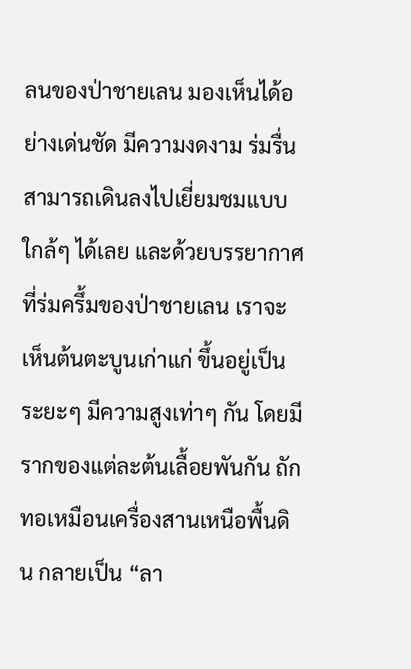ลนของป่าชายเลน มองเห็นได้อย่างเด่นชัด มีความงดงาม ร่มรื่น สามารถเดินลงไปเยี่ยมชมแบบใกล้ๆ ได้เลย และด้วยบรรยากาศที่ร่มครึ้มของป่าชายเลน เราจะเห็นต้นตะบูนเก่าแก่ ขึ้นอยู่เป็นระยะๆ มีความสูงเท่าๆ กัน โดยมีรากของแต่ละต้นเลื้อยพันกัน ถักทอเหมือนเครื่องสานเหนือพื้นดิน กลายเป็น “ลา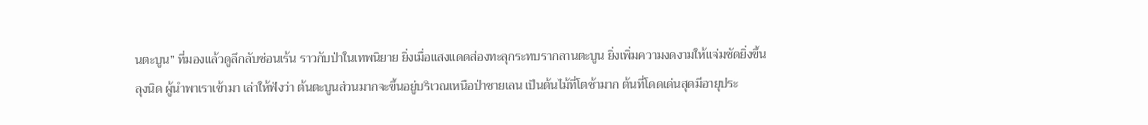นตะบูน” ที่มองแล้วดูลึกลับซ่อนเร้น ราวกับป่าในเทพนิยาย ยิ่งเมื่อแสงแดดส่องทะลุกระทบรากลานตะบูน ยิ่งเพิ่มความงดงามให้แจ่มชัดยิ่งขึ้น
ลุงนิด ผู้นำพาเราเข้ามา เล่าให้ฟังว่า ต้นตะบูนส่วนมากจะขึ้นอยู่บริเวณเหนือป่าชายเลน เป็นต้นไม้ที่โตช้ามาก ต้นที่โดดเด่นสุดมีอายุประ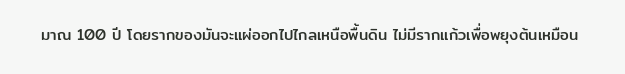มาณ 100 ปี โดยรากของมันจะแผ่ออกไปไกลเหนือพื้นดิน ไม่มีรากแก้วเพื่อพยุงต้นเหมือน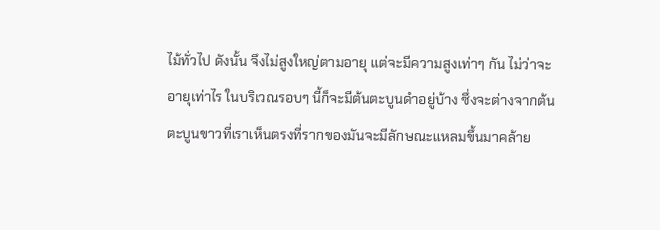ไม้ทั่วไป ดังนั้น จึงไม่สูงใหญ่ตามอายุ แต่จะมีความสูงเท่าๆ กัน ไม่ว่าจะอายุเท่าไร ในบริเวณรอบๆ นี้ก็จะมีต้นตะบูนดำอยู่บ้าง ซึ่งจะต่างจากต้นตะบูนขาวที่เราเห็นตรงที่รากของมันจะมีลักษณะแหลมขึ้นมาคล้าย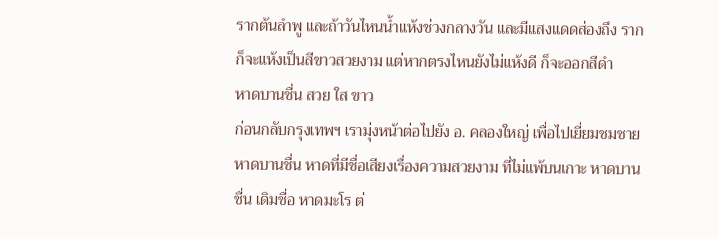รากต้นลำพู และถ้าวันไหนน้ำแห้งช่วงกลางวัน และมีแสงแดดส่องถึง รากก็จะแห้งเป็นสีขาวสวยงาม แต่หากตรงไหนยังไม่แห้งดี ก็จะออกสีดำ
หาดบานชื่น สวย ใส ขาว
ก่อนกลับกรุงเทพฯ เรามุ่งหน้าต่อไปยัง อ. คลองใหญ่ เพื่อไปเยี่ยมชมชายหาดบานชื่น หาดที่มีชื่อเสียงเรื่องความสวยงาม ที่ไม่แพ้บนเกาะ หาดบานชื่น เดิมชื่อ หาดมะโร ต่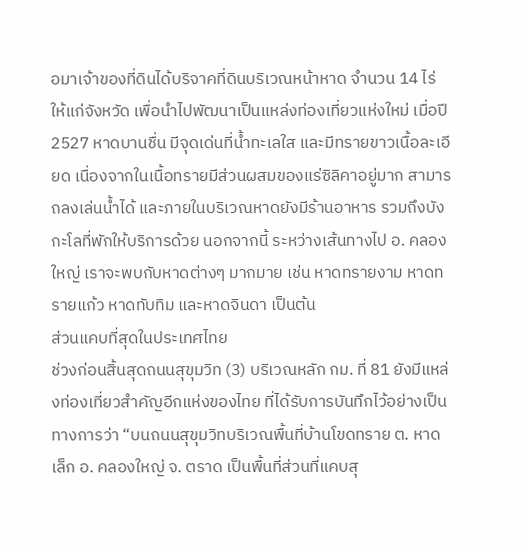อมาเจ้าของที่ดินได้บริจาคที่ดินบริเวณหน้าหาด จำนวน 14 ไร่ ให้แก่จังหวัด เพื่อนำไปพัฒนาเป็นแหล่งท่องเที่ยวแห่งใหม่ เมื่อปี 2527 หาดบานชื่น มีจุดเด่นที่น้ำทะเลใส และมีทรายขาวเนื้อละเอียด เนื่องจากในเนื้อทรายมีส่วนผสมของแร่ซิลิคาอยู่มาก สามารถลงเล่นน้ำได้ และภายในบริเวณหาดยังมีร้านอาหาร รวมถึงบังกะโลที่พักให้บริการด้วย นอกจากนี้ ระหว่างเส้นทางไป อ. คลองใหญ่ เราจะพบกับหาดต่างๆ มากมาย เช่น หาดทรายงาม หาดทรายแก้ว หาดทับทิม และหาดจินดา เป็นต้น
ส่วนแคบที่สุดในประเทศไทย
ช่วงก่อนสิ้นสุดถนนสุขุมวิท (3) บริเวณหลัก กม. ที่ 81 ยังมีแหล่งท่องเที่ยวสำคัญอีกแห่งของไทย ที่ได้รับการบันทึกไว้อย่างเป็นทางการว่า “บนถนนสุขุมวิทบริเวณพื้นที่บ้านโขดทราย ต. หาดเล็ก อ. คลองใหญ่ จ. ตราด เป็นพื้นที่ส่วนที่แคบสุ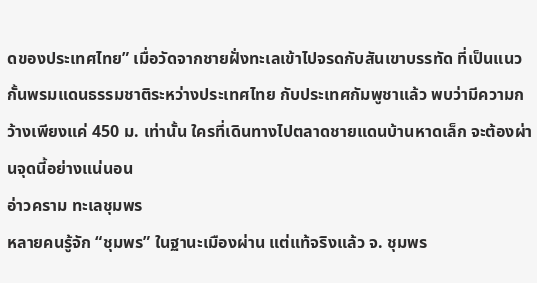ดของประเทศไทย” เมื่อวัดจากชายฝั่งทะเลเข้าไปจรดกับสันเขาบรรทัด ที่เป็นแนวกั้นพรมแดนธรรมชาติระหว่างประเทศไทย กับประเทศกัมพูชาแล้ว พบว่ามีความกว้างเพียงแค่ 450 ม. เท่านั้น ใครที่เดินทางไปตลาดชายแดนบ้านหาดเล็ก จะต้องผ่านจุดนี้อย่างแน่นอน
อ่าวคราม ทะเลชุมพร
หลายคนรู้จัก “ชุมพร” ในฐานะเมืองผ่าน แต่แท้จริงแล้ว จ. ชุมพร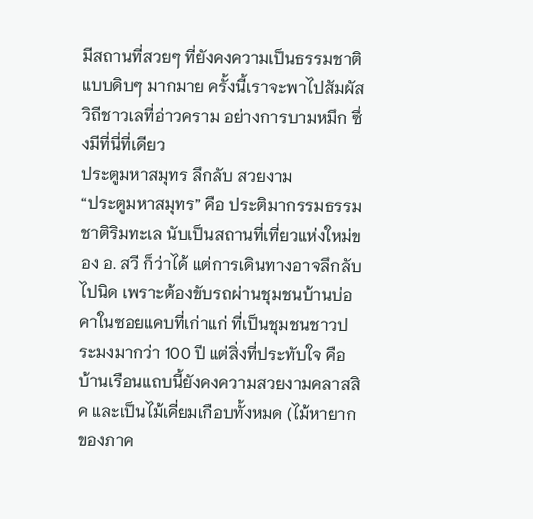มีสถานที่สวยๆ ที่ยังคงความเป็นธรรมชาติแบบดิบๆ มากมาย ครั้งนี้เราจะพาไปสัมผัสวิถีชาวเลที่อ่าวคราม อย่างการบามหมึก ซึ่งมีที่นี่ที่เดียว
ประตูมหาสมุทร ลึกลับ สวยงาม
“ประตูมหาสมุทร” คือ ประติมากรรมธรรมชาติริมทะเล นับเป็นสถานที่เที่ยวแห่งใหม่ของ อ. สวี ก็ว่าได้ แต่การเดินทางอาจลึกลับไปนิด เพราะต้องขับรถผ่านชุมชนบ้านบ่อคาในซอยแคบที่เก่าแก่ ที่เป็นชุมชนชาวประมงมากว่า 100 ปี แต่สิ่งที่ประทับใจ คือ บ้านเรือนแถบนี้ยังคงความสวยงามคลาสสิค และเป็นไม้เคี่ยมเกือบทั้งหมด (ไม้หายากของภาค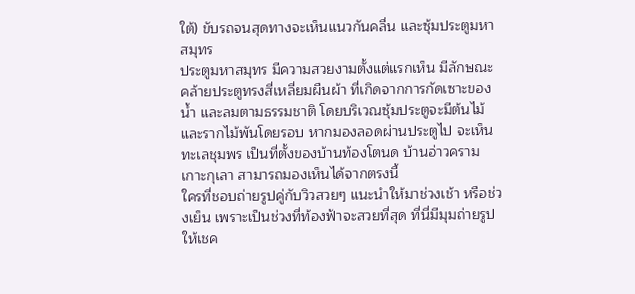ใต้) ขับรถจนสุดทางจะเห็นแนวกันคลื่น และซุ้มประตูมหาสมุทร
ประตูมหาสมุทร มีความสวยงามตั้งแต่แรกเห็น มีลักษณะคล้ายประตูทรงสี่เหลี่ยมผืนผ้า ที่เกิดจากการกัดเซาะของน้ำ และลมตามธรรมชาติ โดยบริเวณซุ้มประตูจะมีต้นไม้ และรากไม้พันโดยรอบ หากมองลอดผ่านประตูไป จะเห็นทะเลชุมพร เป็นที่ตั้งของบ้านท้องโตนด บ้านอ่าวคราม เกาะกุเลา สามารถมองเห็นได้จากตรงนี้
ใครที่ชอบถ่ายรูปคู่กับวิวสวยๆ แนะนำให้มาช่วงเช้า หรือช่วงเย็น เพราะเป็นช่วงที่ท้องฟ้าจะสวยที่สุด ที่นี่มีมุมถ่ายรูปให้เชค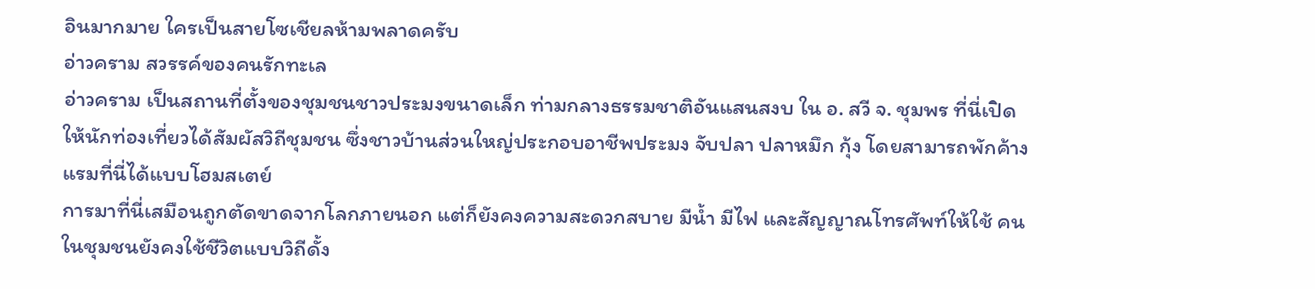อินมากมาย ใครเป็นสายโซเชียลห้ามพลาดครับ
อ่าวคราม สวรรค์ของคนรักทะเล
อ่าวคราม เป็นสถานที่ตั้งของชุมชนชาวประมงขนาดเล็ก ท่ามกลางธรรมชาติอันแสนสงบ ใน อ. สวี จ. ชุมพร ที่นี่เปิดให้นักท่องเที่ยวได้สัมผัสวิถีชุมชน ซึ่งชาวบ้านส่วนใหญ่ประกอบอาชีพประมง จับปลา ปลาหมึก กุ้ง โดยสามารถพักค้างแรมที่นี่ได้แบบโฮมสเตย์
การมาที่นี่เสมือนถูกตัดขาดจากโลกภายนอก แต่ก็ยังคงความสะดวกสบาย มีน้ำ มีไฟ และสัญญาณโทรศัพท์ให้ใช้ คนในชุมชนยังคงใช้ชีวิตแบบวิถีดั้ง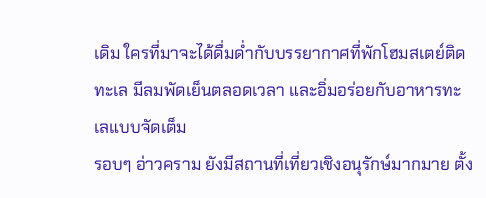เดิม ใครที่มาจะได้ดื่มด่ำกับบรรยากาศที่พักโฮมสเตย์ติดทะเล มีลมพัดเย็นตลอดเวลา และอิ่มอร่อยกับอาหารทะเลแบบจัดเต็ม
รอบๆ อ่าวคราม ยังมีสถานที่เที่ยวเชิงอนุรักษ์มากมาย ตั้ง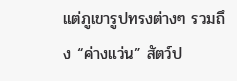แต่ภูเขารูปทรงต่างๆ รวมถึง “ค่างแว่น” สัตว์ป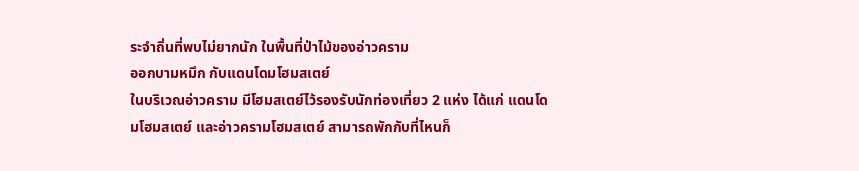ระจำถิ่นที่พบไม่ยากนัก ในพื้นที่ป่าไม้ของอ่าวคราม
ออกบามหมึก กับแดนโดมโฮมสเตย์
ในบริเวณอ่าวคราม มีโฮมสเตย์ไว้รองรับนักท่องเที่ยว 2 แห่ง ได้แก่ แดนโดมโฮมสเตย์ และอ่าวครามโฮมสเตย์ สามารถพักกับที่ไหนก็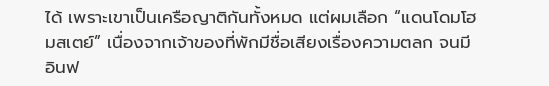ได้ เพราะเขาเป็นเครือญาติกันทั้งหมด แต่ผมเลือก “แดนโดมโฮมสเตย์” เนื่องจากเจ้าของที่พักมีชื่อเสียงเรื่องความตลก จนมีอินฟ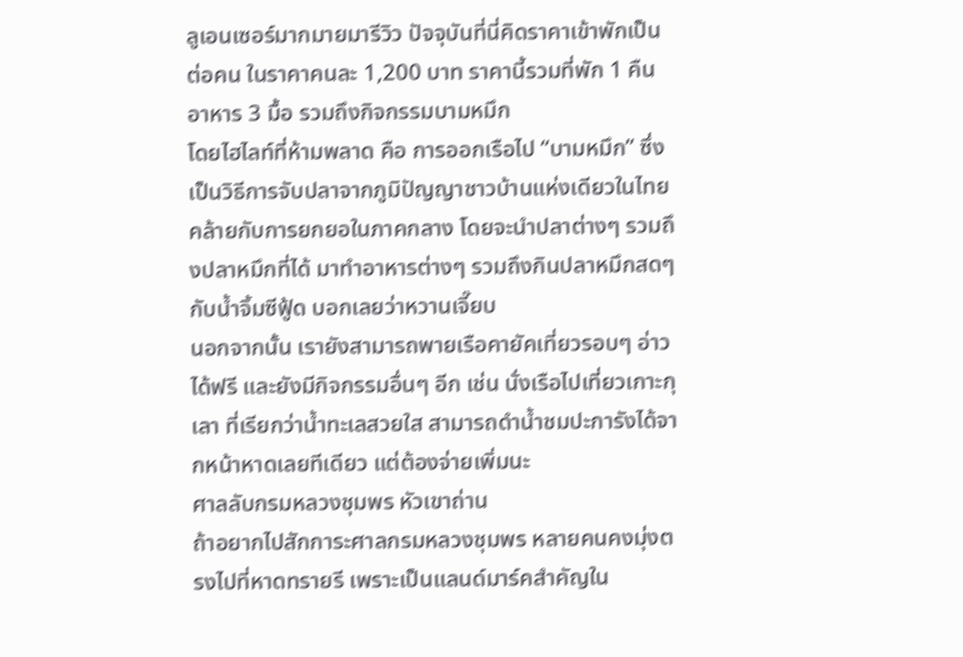ลูเอนเซอร์มากมายมารีวิว ปัจจุบันที่นี่คิดราคาเข้าพักเป็นต่อคน ในราคาคนละ 1,200 บาท ราคานี้รวมที่พัก 1 คืน อาหาร 3 มื้อ รวมถึงกิจกรรมบามหมึก
โดยไฮไลท์ที่ห้ามพลาด คือ การออกเรือไป “บามหมึก” ซึ่งเป็นวิธีการจับปลาจากภูมิปัญญาชาวบ้านแห่งเดียวในไทย คล้ายกับการยกยอในภาคกลาง โดยจะนำปลาต่างๆ รวมถึงปลาหมึกที่ได้ มาทำอาหารต่างๆ รวมถึงกินปลาหมึกสดๆ กับน้ำจิ้มซีฟู้ด บอกเลยว่าหวานเจี๊ยบ
นอกจากนั้น เรายังสามารถพายเรือคายัคเที่ยวรอบๆ อ่าวได้ฟรี และยังมีกิจกรรมอื่นๆ อีก เช่น นั่งเรือไปเที่ยวเกาะกุเลา ที่เรียกว่าน้ำทะเลสวยใส สามารถดำน้ำชมปะการังได้จากหน้าหาดเลยทีเดียว แต่ต้องจ่ายเพิ่มนะ
ศาลลับกรมหลวงชุมพร หัวเขาถ่าน
ถ้าอยากไปสักการะศาลกรมหลวงชุมพร หลายคนคงมุ่งตรงไปที่หาดทรายรี เพราะเป็นแลนด์มาร์คสำคัญใน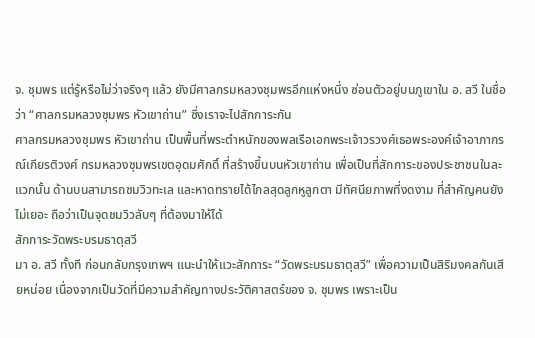จ. ชุมพร แต่รู้หรือไม่ว่าจริงๆ แล้ว ยังมีศาลกรมหลวงชุมพรอีกแห่งหนึ่ง ซ่อนตัวอยู่บนภูเขาใน อ. สวี ในชื่อว่า “ศาลกรมหลวงชุมพร หัวเขาถ่าน” ซึ่งเราจะไปสักการะกัน
ศาลกรมหลวงชุมพร หัวเขาถ่าน เป็นพื้นที่พระตำหนักของพลเรือเอกพระเจ้าวรวงศ์เธอพระองค์เจ้าอาภากรณ์เกียรติวงศ์ กรมหลวงชุมพรเขตอุดมศักดิ์ ที่สร้างขึ้นบนหัวเขาถ่าน เพื่อเป็นที่สักการะของประชาชนในละแวกนั้น ด้านบนสามารถชมวิวทะเล และหาดทรายได้ไกลสุดลูกหูลูกตา มีทัศนียภาพที่งดงาม ที่สำคัญคนยังไม่เยอะ ถือว่าเป็นจุดชมวิวลับๆ ที่ต้องมาให้ได้
สักการะวัดพระบรมธาตุสวี
มา อ. สวี ทั้งที ก่อนกลับกรุงเทพฯ แนะนำให้แวะสักการะ “วัดพระบรมธาตุสวี” เพื่อความเป็นสิริมงคลกันเสียหน่อย เนื่องจากเป็นวัดที่มีความสำคัญทางประวัติศาสตร์ของ จ. ชุมพร เพราะเป็น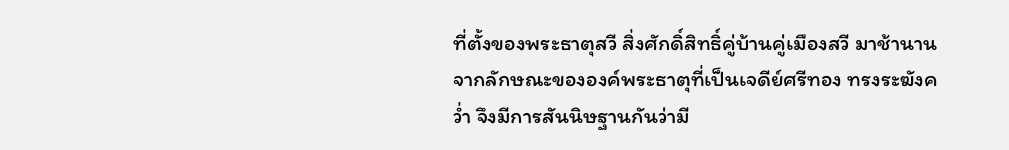ที่ตั้งของพระธาตุสวี สิ่งศักดิ์สิทธิ์คู่บ้านคู่เมืองสวี มาช้านาน จากลักษณะขององค์พระธาตุที่เป็นเจดีย์ศรีทอง ทรงระฆังคว่ำ จึงมีการสันนิษฐานกันว่ามี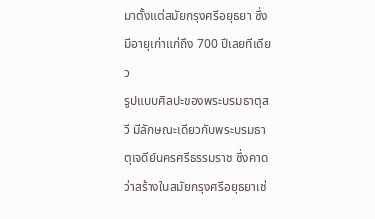มาตั้งแต่สมัยกรุงศรีอยุธยา ซึ่งมีอายุเก่าแก่ถึง 700 ปีเลยทีเดียว
รูปแบบศิลปะของพระบรมธาตุสวี มีลักษณะเดียวกับพระบรมธาตุเจดีย์นครศรีธรรมราช ซึ่งคาดว่าสร้างในสมัยกรุงศรีอยุธยาเช่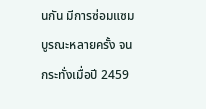นกัน มีการซ่อมแซมบูรณะหลายครั้ง จนกระทั่งเมื่อปี 2459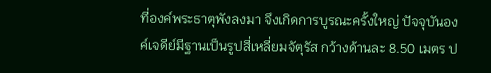ที่องค์พระธาตุพังลงมา จึงเกิดการบูรณะครั้งใหญ่ ปัจจุบันองค์เจดีย์มีฐานเป็นรูปสี่เหลี่ยมจัตุรัส กว้างด้านละ 8.50 เมตร ป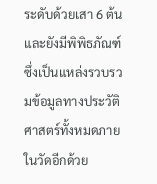ระดับด้วยเสา 6 ต้น และยังมีพิพิธภัณฑ์ซึ่งเป็นแหล่งรวบรวมข้อมูลทางประวัติศาสตร์ทั้งหมดภายในวัดอีกด้วย